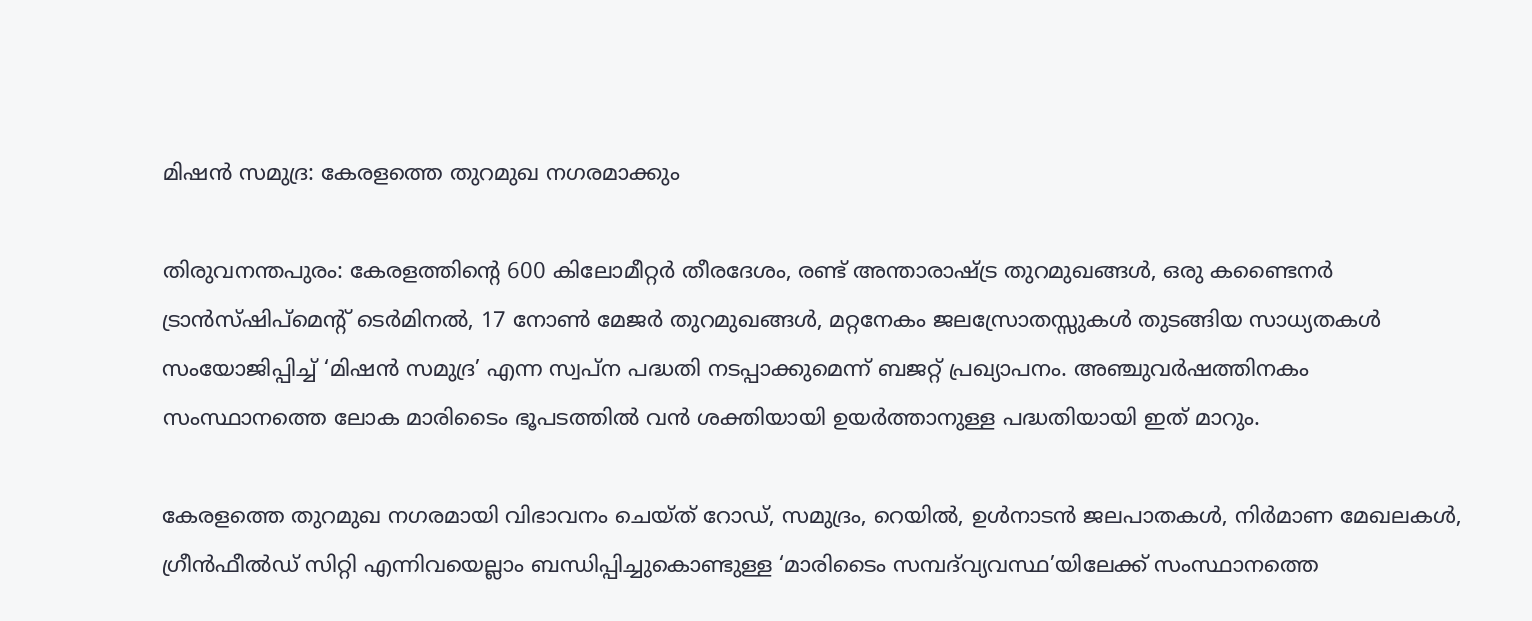മിഷൻ സമുദ്ര: കേരളത്തെ തുറമുഖ നഗരമാക്കും

തിരുവനന്തപുരം: കേരളത്തിന്റെ 600 കിലോമീറ്റര്‍ തീരദേശം, രണ്ട് അന്താരാഷ്ട്ര തുറമുഖങ്ങള്‍, ഒരു കണ്ടൈനര്‍ ട്രാന്‍സ്ഷിപ്മെന്റ് ടെര്‍മിനല്‍, 17 നോണ്‍ മേജര്‍ തുറമുഖങ്ങള്‍, മറ്റനേകം ജലസ്രോതസ്സുകള്‍ തുട‌ങ്ങിയ സാധ്യതകള്‍ സംയോജിപ്പിച്ച് ‘മിഷൻ സമുദ്ര’ എന്ന സ്വപ്ന പദ്ധതി നടപ്പാക്കുമെന്ന് ബജറ്റ് പ്രഖ്യാപനം. അഞ്ചുവര്‍ഷത്തിനകം സംസ്ഥാനത്തെ ലോക മാരിടൈം ഭൂപടത്തില്‍ വന്‍ ശക്തിയായി ഉയർത്താനുള്ള പദ്ധതിയായി ഇത് മാറും.

കേരളത്തെ തുറമുഖ നഗരമായി വിഭാവനം ചെയ്ത് റോഡ്, സമുദ്രം, റെയില്‍, ഉള്‍നാടന്‍ ജലപാതകള്‍, നിർമാണ മേഖലകള്‍, ഗ്രീന്‍ഫീല്‍ഡ് സിറ്റി എന്നിവയെല്ലാം ബന്ധിപ്പിച്ചുകൊണ്ടുള്ള ‘മാരിടൈം സമ്പദ്‌വ്യവസ്ഥ’യിലേക്ക് സംസ്ഥാനത്തെ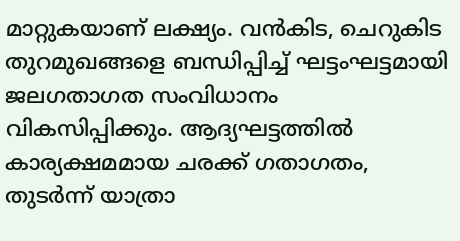മാറ്റുകയാണ് ലക്ഷ്യം. വന്‍കിട, ചെറുകിട തുറമുഖങ്ങളെ ബന്ധിപ്പിച്ച് ഘട്ടംഘട്ടമായി ജലഗതാഗത സംവിധാനം വികസിപ്പിക്കും. ആദ്യഘട്ടത്തില്‍ കാര്യക്ഷമമായ ചരക്ക് ഗതാഗതം, തുടര്‍ന്ന് യാത്രാ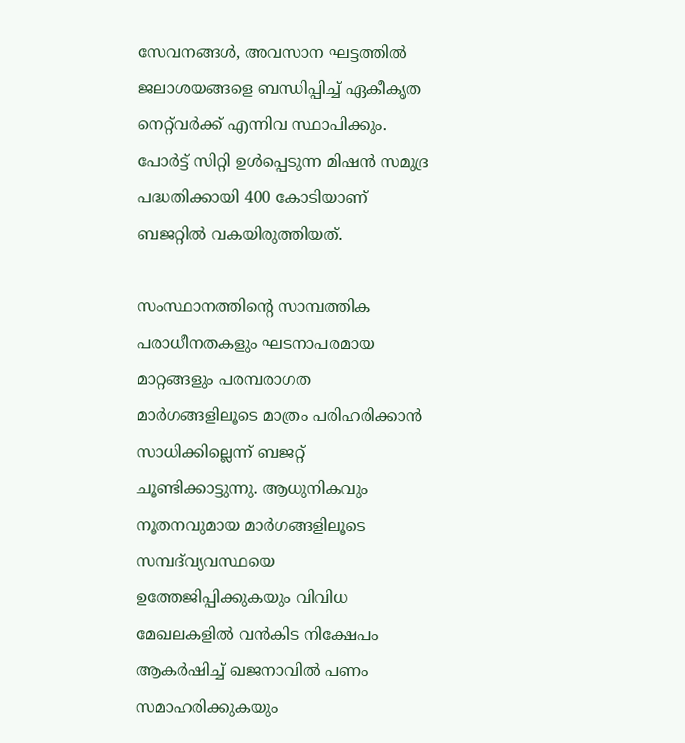സേവനങ്ങള്‍, അവസാന ഘട്ടത്തില്‍ ജലാശയങ്ങളെ ബന്ധിപ്പിച്ച് ഏകീകൃത നെറ്റ്‌വര്‍ക്ക് എന്നിവ സ്ഥാപിക്കും. പോര്‍ട്ട് സിറ്റി ഉള്‍പ്പെടുന്ന മിഷന്‍ സമുദ്ര പദ്ധതിക്കായി 400 കോടിയാണ് ബജറ്റിൽ വകയിരുത്തിയത്.

സംസ്ഥാനത്തിന്റെ സാമ്പത്തിക പരാധീനതകളും ഘടനാപരമായ മാറ്റങ്ങളും പരമ്പരാഗത മാർഗങ്ങളിലൂടെ മാത്രം പരിഹരിക്കാൻ സാധിക്കില്ലെന്ന് ബജറ്റ് ചൂണ്ടിക്കാട്ടുന്നു. ആധുനികവും നൂതനവുമായ മാർഗങ്ങളിലൂടെ സമ്പദ്‌വ്യവസ്ഥയെ ഉത്തേജിപ്പിക്കുകയും വിവിധ മേഖലകളില്‍ വന്‍കിട നിക്ഷേപം ആകര്‍ഷിച്ച് ഖജനാവില്‍ പണം സമാഹരിക്കുകയും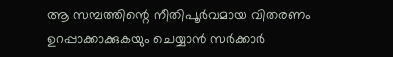ആ സമ്പത്തിന്റെ നീതിപൂർവമായ വിതരണം ഉറപ്പാക്കാക്കുകയും ചെയ്യാൻ സര്‍ക്കാര്‍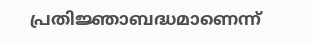പ്രതിജ്ഞാബദ്ധമാണെന്ന്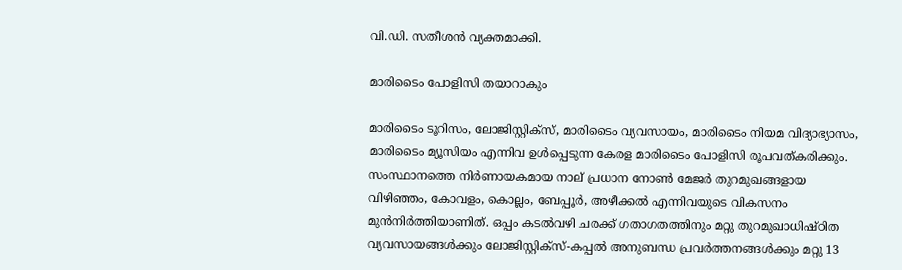വി.ഡി. സതീശൻ വ്യക്തമാക്കി.

മാരിടൈം പോളിസി തയാറാകും

മാരിടൈം ടൂറിസം, ലോജിസ്റ്റിക്സ്, മാരിടൈം വ്യവസായം, മാരിടൈം നിയമ വിദ്യാഭ്യാസം, മാരിടൈം മ്യൂസിയം എന്നിവ ഉള്‍പ്പെടുന്ന കേരള മാരിടൈം പോളിസി രൂപവത്കരിക്കും. സംസ്ഥാനത്തെ നിർണായകമായ നാല് പ്രധാന നോണ്‍ മേജര്‍ തുറമുഖങ്ങളായ വിഴിഞ്ഞം, കോവളം, കൊല്ലം, ബേപ്പൂര്‍, അഴീക്കല്‍ എന്നിവയുടെ വികസനം മുൻനിർത്തിയാണിത്. ഒപ്പം കടല്‍വഴി ചരക്ക് ഗതാഗതത്തിനും മറ്റു തുറമുഖാധിഷ്ഠിത വ്യവസായങ്ങള്‍ക്കും ലോജിസ്റ്റിക്സ്-കപ്പല്‍ അനുബന്ധ പ്രവര്‍ത്തനങ്ങള്‍ക്കും മറ്റു 13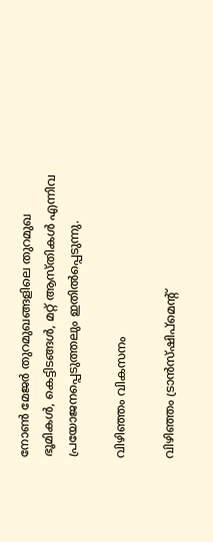നോണ്‍ മേജര്‍ തുറമുഖങ്ങളിലെ തുറമുഖ ഭൂമികള്‍, കെട്ടിടങ്ങള്‍, മറ്റ് ആസ്തികള്‍ എന്നിവ പ്രയോജനപ്പെടുത്തലും ഇതിൽപ്പെടുന്നു.

വിഴിഞ്ഞം വികസനം

വിഴിഞ്ഞം ട്രാന്‍സ്ഷിപ്മെന്റ്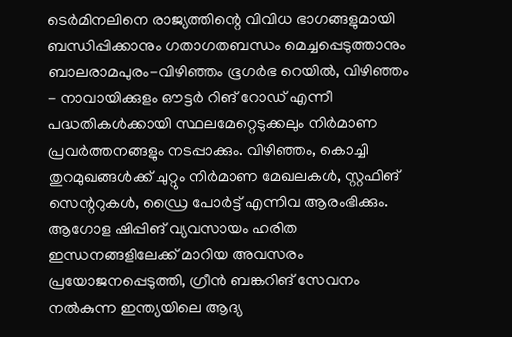ടെര്‍മിനലിനെ രാജ്യത്തിന്റെ വിവിധ ഭാഗങ്ങളുമായി ബന്ധിപ്പിക്കാനും ഗതാഗതബന്ധം മെച്ചപ്പെടുത്താനും ബാലരാമപുരം-വിഴിഞ്ഞം ഭൂഗര്‍ഭ റെയില്‍, വിഴിഞ്ഞം - നാവായിക്കുളം ഔട്ടര്‍ റിങ് റോഡ് എന്നീ പദ്ധതികള്‍ക്കായി സ്ഥലമേറ്റെടുക്കലും നിർമാണ പ്രവര്‍ത്തനങ്ങളും നടപ്പാക്കും. വിഴിഞ്ഞം, കൊച്ചി തുറമുഖങ്ങള്‍ക്ക് ചുറ്റും നിർമാണ മേഖലകള്‍, സ്റ്റഫിങ് സെന്ററുകള്‍, ഡ്രൈ പോര്‍ട്ട് എന്നിവ ആരംഭിക്കും. ആഗോള ഷിപ്പിങ് വ്യവസായം ഹരിത ഇന്ധനങ്ങളിലേക്ക് മാറിയ അവസരം പ്രയോജനപ്പെടുത്തി, ഗ്രീന്‍ ബങ്കറിങ് സേവനം നല്‍കുന്ന ഇന്ത്യയിലെ ആദ്യ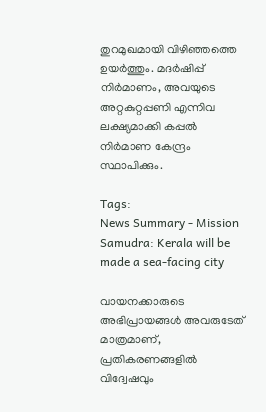തുറമുഖമായി വിഴിഞ്ഞത്തെ ഉയ‍ര്‍ത്തും. മദര്‍ഷിപ്പ് നിർമാണം, അവയുടെ അറ്റകുറ്റപ്പണി എന്നിവ ലക്ഷ്യമാക്കി കപ്പല്‍ നിർമാണ കേന്ദ്രം സ്ഥാപിക്കും.

Tags:
News Summary - Mission Samudra: Kerala will be made a sea-facing city

വായനക്കാരുടെ അഭിപ്രായങ്ങള്‍ അവരുടേത് മാത്രമാണ്, പ്രതികരണങ്ങളിൽ വിദ്വേഷവും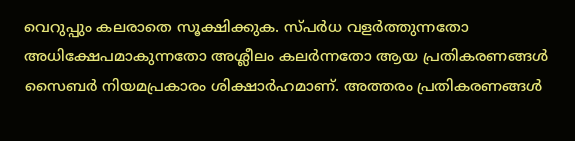വെറുപ്പും കലരാതെ സൂക്ഷിക്കുക. സ്പർധ വളർത്തുന്നതോ അധിക്ഷേപമാകുന്നതോ അശ്ലീലം കലർന്നതോ ആയ പ്രതികരണങ്ങൾ സൈബർ നിയമപ്രകാരം ശിക്ഷാർഹമാണ്. അത്തരം പ്രതികരണങ്ങൾ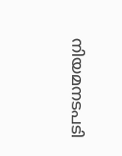നിയമനടപടി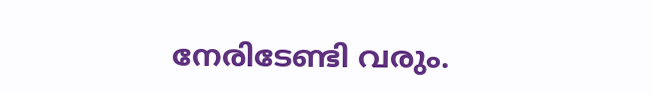നേരിടേണ്ടി വരും.